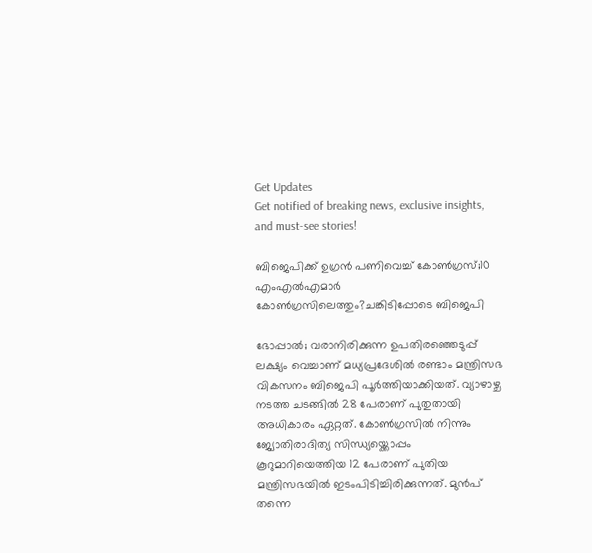Get Updates
Get notified of breaking news, exclusive insights, and must-see stories!

ബിജെപിക്ക് ഉഗ്രൻ പണിവെച്ച് കോൺഗ്രസ്;10 എംഎൽഎമാർ കോൺഗ്രസിലെത്തും?ചങ്കിടിപ്പോടെ ബിജെപി

ഭോപ്പാൽ; വരാനിരിക്കുന്ന ഉപതിരഞ്ഞെടുപ്പ് ലക്ഷ്യം വെച്ചാണ് മധ്യപ്രദേശിൽ രണ്ടാം മന്ത്രിസഭ വികസനം ബിജെപി പൂർത്തിയാക്കിയത്. വ്യാഴാഴ്ച നടത്ത ചടങ്ങിൽ 28 പേരാണ് പുതുതായി അധികാരം ഏറ്റത്. കോൺഗ്രസിൽ നിന്നും ജ്യോതിരാദിത്യ സിന്ധ്യയ്ക്കൊപ്പം കൂറുമാറിയെത്തിയ 12 പേരാണ് പുതിയ മന്ത്രിസഭയിൽ ഇടംപിടിച്ചിരിക്കുന്നത്. മുൻപ് തന്നെ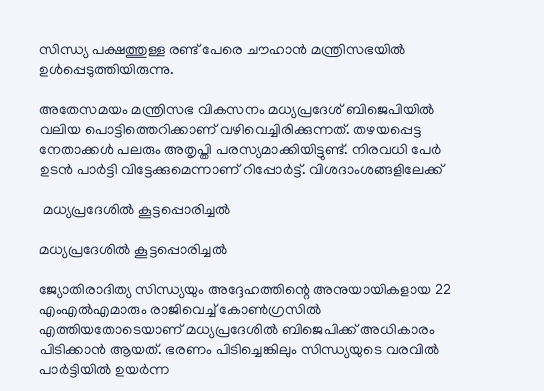സിന്ധ്യ പക്ഷത്തുള്ള രണ്ട് പേരെ ചൗഹാൻ മന്ത്രിസഭയിൽ ഉൾപ്പെടുത്തിയിരുന്നു.

അതേസമയം മന്ത്രിസഭ വികസനം മധ്യപ്രദേശ് ബിജെപിയിൽ വലിയ പൊട്ടിത്തെറിക്കാണ് വഴിവെച്ചിരിക്കുന്നത്. തഴയപ്പെട്ട നേതാക്കൾ പലരും അതൃപ്തി പരസ്യമാക്കിയിട്ടുണ്ട്. നിരവധി പേർ ഉടൻ പാർട്ടി വിട്ടേക്കുമെന്നാണ് റിപ്പോർട്ട്. വിശദാംശങ്ങളിലേക്ക്

 മധ്യപ്രദേശിൽ കൂട്ടപ്പൊരിച്ചൽ

മധ്യപ്രദേശിൽ കൂട്ടപ്പൊരിച്ചൽ

ജ്യോതിരാദിത്യ സിന്ധ്യയും അദ്ദേഹത്തിന്റെ അനുയായികളായ 22 എംഎൽഎമാരും രാജിവെച്ച് കോൺഗ്രസിൽ എത്തിയതോടെയാണ് മധ്യപ്രദേശിൽ ബിജെപിക്ക് അധികാരം പിടിക്കാൻ ആയത്. ഭരണം പിടിച്ചെങ്കിലും സിന്ധ്യയുടെ വരവിൽ പാർട്ടിയിൽ ഉയർന്ന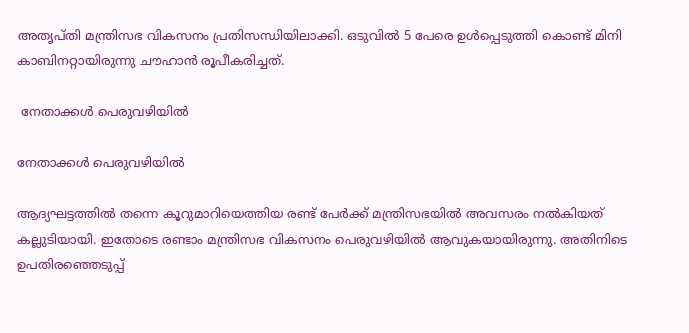അതൃപ്തി മന്ത്രിസഭ വികസനം പ്രതിസന്ധിയിലാക്കി. ഒടുവിൽ 5 പേരെ ഉൾപ്പെടുത്തി കൊണ്ട് മിനി കാബിനറ്റായിരുന്നു ചൗഹാൻ രൂപീകരിച്ചത്.

 നേതാക്കൾ പെരുവഴിയിൽ

നേതാക്കൾ പെരുവഴിയിൽ

ആദ്യഘട്ടത്തിൽ തന്നെ കൂറുമാറിയെത്തിയ രണ്ട് പേർക്ക് മന്ത്രിസഭയിൽ അവസരം നൽകിയത് കല്ലുടിയായി. ഇതോടെ രണ്ടാം മന്ത്രിസഭ വികസനം പെരുവഴിയിൽ ആവുകയായിരുന്നു. അതിനിടെ ഉപതിരഞ്ഞെടുപ്പ്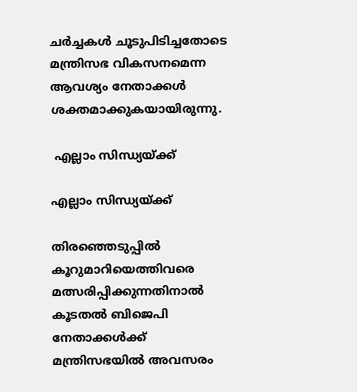ചർച്ചകൾ ചൂടുപിടിച്ചതോടെ മന്ത്രിസഭ വികസനമെന്ന ആവശ്യം നേതാക്കൾ ശക്തമാക്കുകയായിരുന്നു.

 എല്ലാം സിന്ധ്യയ്ക്ക്

എല്ലാം സിന്ധ്യയ്ക്ക്

തിരഞ്ഞെടുപ്പിൽ കൂറുമാറിയെത്തിവരെ മത്സരിപ്പിക്കുന്നതിനാൽ കൂടതൽ ബിജെപി നേതാക്കൾക്ക് മന്ത്രിസഭയിൽ അവസരം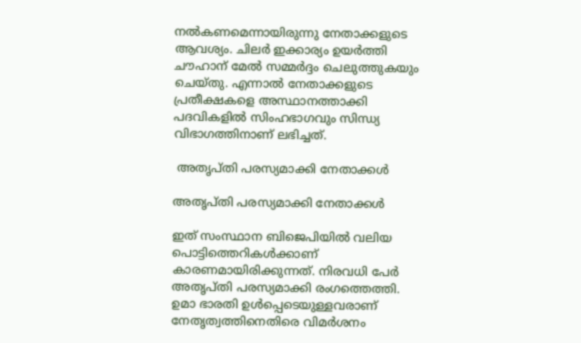നൽകണമെന്നായിരുന്നു നേതാക്കളുടെ ആവശ്യം. ചിലർ ഇക്കാര്യം ഉയർത്തി ചൗഹാന് മേൽ സമ്മർദ്ദം ചെലുത്തുകയും ചെയ്തു. എന്നാൽ നേതാക്കളുടെ പ്രതീക്ഷകളെ അസ്ഥാനത്താക്കി പദവികളിൽ സിംഹഭാഗവും സിന്ധ്യ വിഭാഗത്തിനാണ് ലഭിച്ചത്.

 അതൃപ്തി പരസ്യമാക്കി നേതാക്കൾ

അതൃപ്തി പരസ്യമാക്കി നേതാക്കൾ

ഇത് സംസ്ഥാന ബിജെപിയിൽ വലിയ പൊട്ടിത്തെറികൾക്കാണ് കാരണമായിരിക്കുന്നത്. നിരവധി പേർ അതൃപ്തി പരസ്യമാക്കി രംഗത്തെത്തി. ഉമാ ഭാരതി ഉൾപ്പെടെയുള്ളവരാണ് നേതൃത്വത്തിനെതിരെ വിമർശനം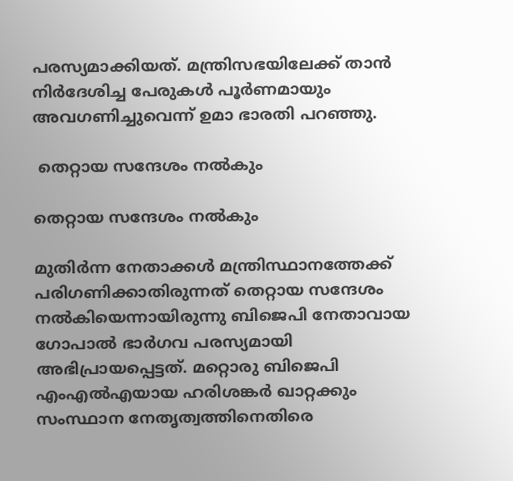പരസ്യമാക്കിയത്. മന്ത്രിസഭയിലേക്ക് താന്‍ നിര്‍ദേശിച്ച പേരുകള്‍ പൂര്‍ണമായും അവഗണിച്ചുവെന്ന് ഉമാ ഭാരതി പറഞ്ഞു.

 തെറ്റായ സന്ദേശം നൽകും

തെറ്റായ സന്ദേശം നൽകും

മുതിർന്ന നേതാക്കൾ മന്ത്രിസ്ഥാനത്തേക്ക് പരിഗണിക്കാതിരുന്നത് തെറ്റായ സന്ദേശം നൽകിയെന്നായിരുന്നു ബിജെപി നേതാവായ ഗോപാൽ ഭാർഗവ പരസ്യമായി അഭിപ്രായപ്പെട്ടത്. മറ്റൊരു ബിജെപി എംഎൽഎയായ ഹരിശങ്കർ ഖാറ്റക്കും സംസ്ഥാന നേതൃത്വത്തിനെതിരെ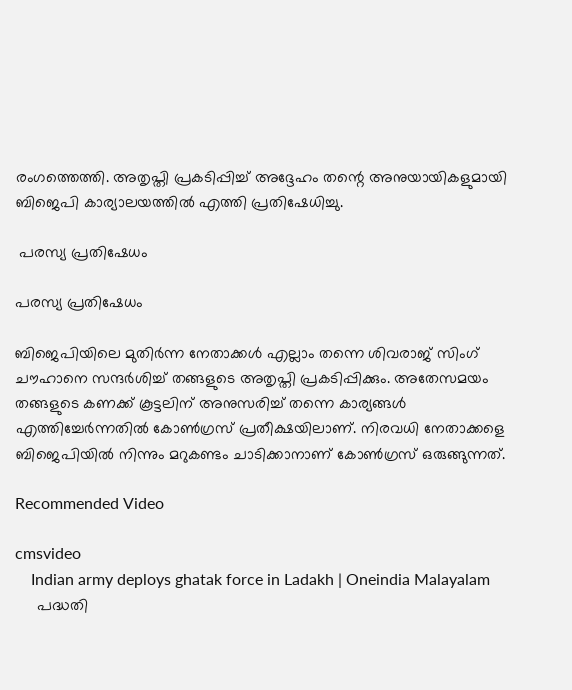രംഗത്തെത്തി. അതൃപ്തി പ്രകടിപ്പിച്ച് അദ്ദേഹം തന്റെ അനുയായികളുമായി ബിജെപി കാര്യാലയത്തിൽ എത്തി പ്രതിഷേധിച്ചു.

 പരസ്യ പ്രതിഷേധം

പരസ്യ പ്രതിഷേധം

ബിജെപിയിലെ മുതിർന്ന നേതാക്കൾ എല്ലാം തന്നെ ശിവരാജ് സിംഗ് ചൗഹാനെ സന്ദർശിച്ച് തങ്ങളുടെ അതൃപ്തി പ്രകടിപ്പിക്കും. അതേസമയം തങ്ങളുടെ കണക്ക് കൂട്ടലിന് അനുസരിച്ച് തന്നെ കാര്യങ്ങൾ എത്തിച്ചേർന്നതിൽ കോൺഗ്രസ് പ്രതീക്ഷയിലാണ്. നിരവധി നേതാക്കളെ ബിജെപിയിൽ നിന്നും മറുകണ്ടം ചാടിക്കാനാണ് കോൺഗ്രസ് ഒരുങ്ങുന്നത്.

Recommended Video

cmsvideo
    Indian army deploys ghatak force in Ladakh | Oneindia Malayalam
     പദ്ധതി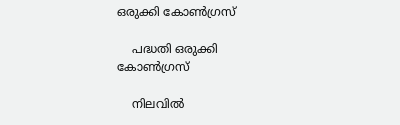ഒരുക്കി കോൺഗ്രസ്

    പദ്ധതി ഒരുക്കി കോൺഗ്രസ്

    നിലവിൽ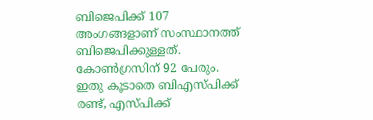ബിജെപിക്ക് 107 അംഗങ്ങളാണ് സംസ്ഥാനത്ത് ബിജെപിക്കുള്ളത്. കോൺഗ്രസിന് 92 പേരും. ഇതു കൂടാതെ ബിഎസ്പിക്ക് രണ്ട്, എസ്പിക്ക്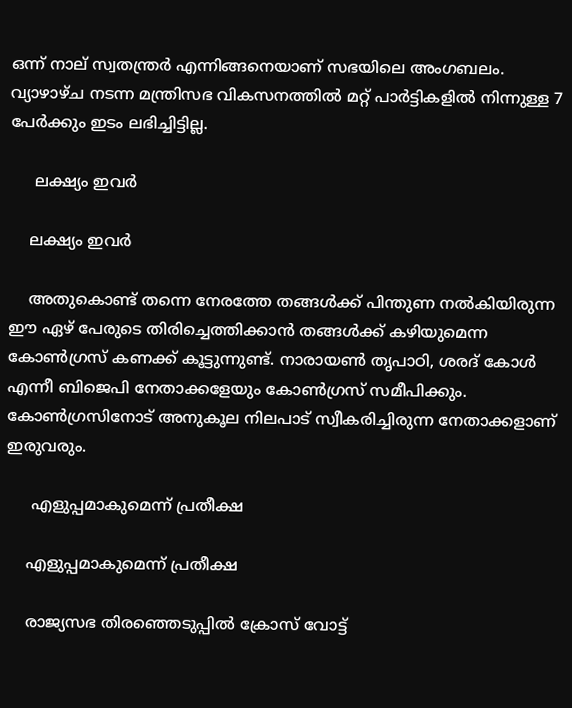ഒന്ന് നാല് സ്വതന്ത്രർ എന്നിങ്ങനെയാണ് സഭയിലെ അംഗബലം. വ്യാഴാഴ്ച നടന്ന മന്ത്രിസഭ വികസനത്തിൽ മറ്റ് പാർട്ടികളിൽ നിന്നുള്ള 7 പേർക്കും ഇടം ലഭിച്ചിട്ടില്ല.

     ലക്ഷ്യം ഇവർ

    ലക്ഷ്യം ഇവർ

    അതുകൊണ്ട് തന്നെ നേരത്തേ തങ്ങൾക്ക് പിന്തുണ നൽകിയിരുന്ന ഈ ഏഴ് പേരുടെ തിരിച്ചെത്തിക്കാൻ തങ്ങൾക്ക് കഴിയുമെന്ന കോൺഗ്രസ് കണക്ക് കൂട്ടുന്നുണ്ട്. നാരായൺ തൃപാഠി, ശരദ് കോൾ എന്നീ ബിജെപി നേതാക്കളേയും കോൺഗ്രസ് സമീപിക്കും. കോൺഗ്രസിനോട് അനുകൂല നിലപാട് സ്വീകരിച്ചിരുന്ന നേതാക്കളാണ് ഇരുവരും.

     എളുപ്പമാകുമെന്ന് പ്രതീക്ഷ

    എളുപ്പമാകുമെന്ന് പ്രതീക്ഷ

    രാജ്യസഭ തിരഞ്ഞെടുപ്പിൽ ക്രോസ് വോട്ട്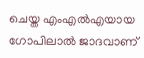ചെയ്ത എംഎൽഎയായ ഗോപിലാൽ ജാദവാണ്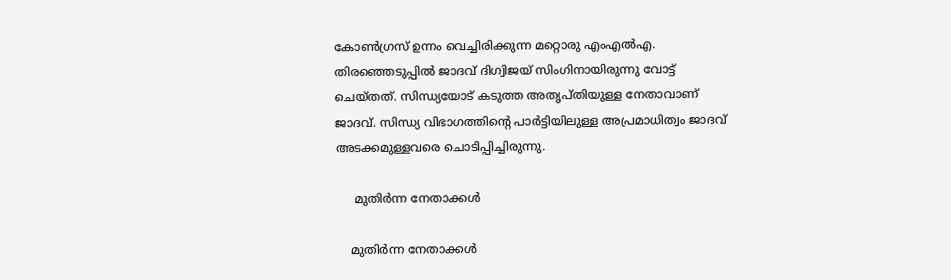കോൺഗ്രസ് ഉന്നം വെച്ചിരിക്കുന്ന മറ്റൊരു എംഎൽഎ. തിരഞ്ഞെടുപ്പിൽ ജാദവ് ദിഗ്വിജയ് സിംഗിനായിരുന്നു വോട്ട് ചെയ്തത്. സിന്ധ്യയോട് കടുത്ത അതൃപ്തിയുള്ള നേതാവാണ് ജാദവ്. സിന്ധ്യ വിഭാഗത്തിന്റെ പാർട്ടിയിലുള്ള അപ്രമാധിത്വം ജാദവ് അടക്കമുള്ളവരെ ചൊടിപ്പിച്ചിരുന്നു.

     മുതിർന്ന നേതാക്കൾ

    മുതിർന്ന നേതാക്കൾ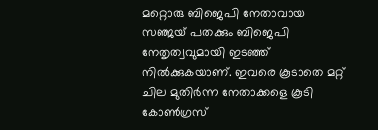മറ്റൊരു ബിജെപി നേതാവായ സഞ്ജയ് പതക്കും ബിജെപി നേതൃത്വവുമായി ഇടഞ്ഞ് നിൽക്കുകയാണ്. ഇവരെ കൂടാതെ മറ്റ് ചില മുതിർന്ന നേതാക്കളെ കൂടി കോൺഗ്രസ്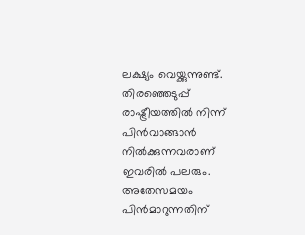ലക്ഷ്യം വെയ്ക്കുന്നുണ്ട്. തിരഞ്ഞെടുപ്പ് രാഷ്ട്രീയത്തിൽ നിന്ന് പിൻവാങ്ങാൻ നിൽക്കുന്നവരാണ് ഇവരിൽ പലരും. അതേസമയം പിൻമാറുന്നതിന്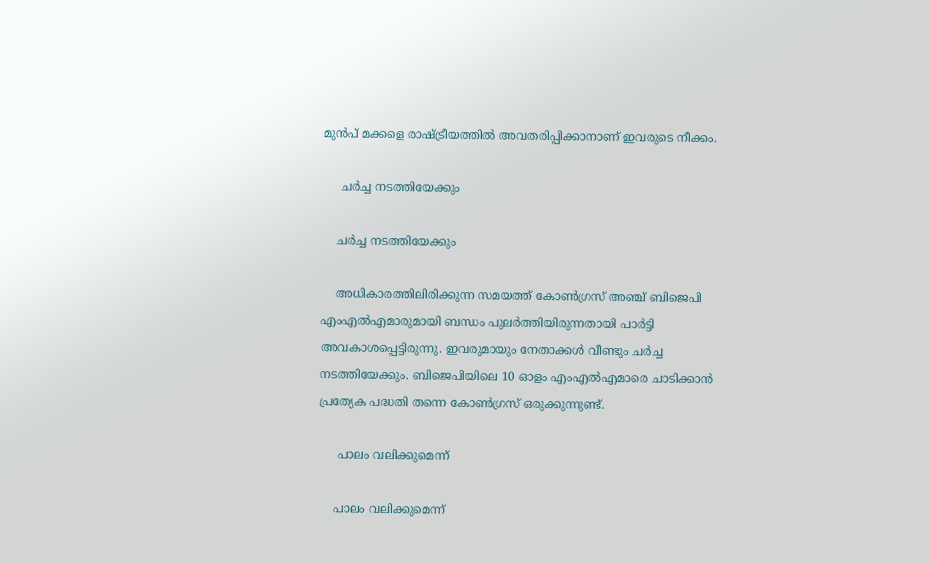മുൻപ് മക്കളെ രാഷ്ട്രീയത്തിൽ അവതരിപ്പിക്കാനാണ് ഇവരുടെ നീക്കം.

     ചർച്ച നടത്തിയേക്കും

    ചർച്ച നടത്തിയേക്കും

    അധികാരത്തിലിരിക്കുന്ന സമയത്ത് കോൺഗ്രസ് അഞ്ച് ബിജെപി എംഎല്‍എമാരുമായി ബന്ധം പുലർത്തിയിരുന്നതായി പാർട്ടി അവകാശപ്പെട്ടിരുന്നു. ഇവരുമായും നേതാക്കൾ വീണ്ടും ചർച്ച നടത്തിയേക്കും. ബിജെപിയിലെ 10 ഓളം എംഎൽഎമാരെ ചാടിക്കാൻ പ്രത്യേക പദ്ധതി തന്നെ കോൺഗ്രസ് ഒരുക്കുന്നുണ്ട്.

     പാലം വലിക്കുമെന്ന്

    പാലം വലിക്കുമെന്ന്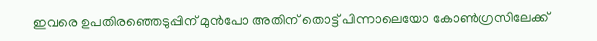ഇവരെ ഉപതിരഞ്ഞെടുപ്പിന് മുൻപോ അതിന് തൊട്ട് പിന്നാലെയോ കോൺഗ്രസിലേക്ക്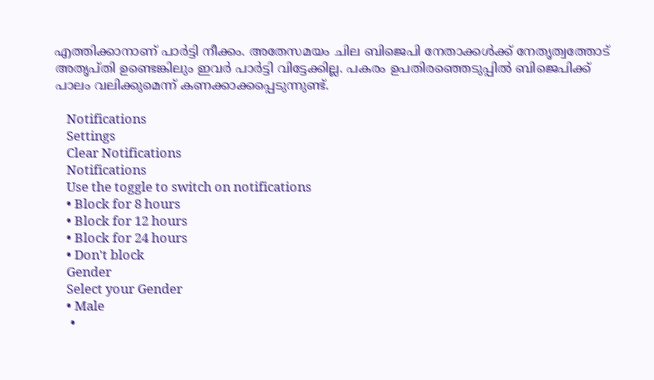എത്തിക്കാനാണ് പാർട്ടി നീക്കം. അതേസമയം ചില ബിജെപി നേതാക്കൾക്ക് നേതൃത്വത്തോട് അതൃപ്തി ഉണ്ടെങ്കിലും ഇവർ പാർട്ടി വിട്ടേക്കില്ല. പകരം ഉപതിരഞ്ഞെടുപ്പിൽ ബിജെപിക്ക് പാലം വലിക്കുമെന്ന് കണക്കാക്കപ്പെടുന്നുണ്ട്.

    Notifications
    Settings
    Clear Notifications
    Notifications
    Use the toggle to switch on notifications
    • Block for 8 hours
    • Block for 12 hours
    • Block for 24 hours
    • Don't block
    Gender
    Select your Gender
    • Male
    •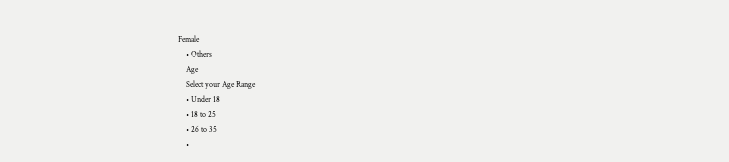Female
    • Others
    Age
    Select your Age Range
    • Under 18
    • 18 to 25
    • 26 to 35
    •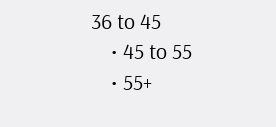36 to 45
    • 45 to 55
    • 55+